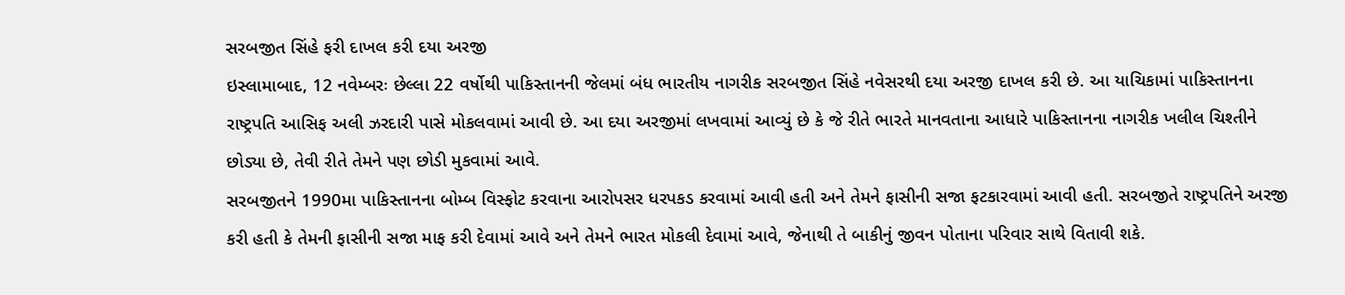સરબજીત સિંહે ફરી દાખલ કરી દયા અરજી
ઇસ્લામાબાદ, 12 નવેમ્બરઃ છેલ્લા 22 વર્ષોથી પાકિસ્તાનની જેલમાં બંધ ભારતીય નાગરીક સરબજીત સિંહે નવેસરથી દયા અરજી દાખલ કરી છે. આ યાચિકામાં પાકિસ્તાનના રાષ્ટ્રપતિ આસિફ અલી ઝરદારી પાસે મોકલવામાં આવી છે. આ દયા અરજીમાં લખવામાં આવ્યું છે કે જે રીતે ભારતે માનવતાના આધારે પાકિસ્તાનના નાગરીક ખલીલ ચિશ્તીને છોડ્યા છે, તેવી રીતે તેમને પણ છોડી મુકવામાં આવે.
સરબજીતને 1990મા પાકિસ્તાનના બોમ્બ વિસ્ફોટ કરવાના આરોપસર ધરપકડ કરવામાં આવી હતી અને તેમને ફાસીની સજા ફટકારવામાં આવી હતી. સરબજીતે રાષ્ટ્રપતિને અરજી કરી હતી કે તેમની ફાસીની સજા માફ કરી દેવામાં આવે અને તેમને ભારત મોકલી દેવામાં આવે, જેનાથી તે બાકીનું જીવન પોતાના પરિવાર સાથે વિતાવી શકે.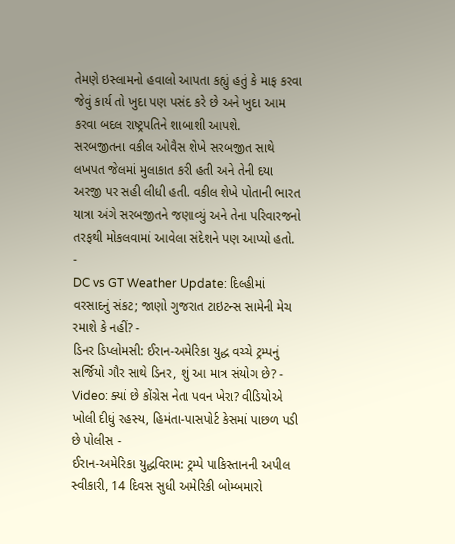તેમણે ઇસ્લામનો હવાલો આપતા કહ્યું હતું કે માફ કરવા જેવું કાર્ય તો ખુદા પણ પસંદ કરે છે અને ખુદા આમ કરવા બદલ રાષ્ટ્રપતિને શાબાશી આપશે.
સરબજીતના વકીલ ઓવૈસ શેખે સરબજીત સાથે લખપત જેલમાં મુલાકાત કરી હતી અને તેની દયા અરજી પર સહી લીધી હતી. વકીલ શેખે પોતાની ભારત યાત્રા અંગે સરબજીતને જણાવ્યું અને તેના પરિવારજનો તરફથી મોકલવામાં આવેલા સંદેશને પણ આપ્યો હતો.
-
DC vs GT Weather Update: દિલ્હીમાં વરસાદનું સંકટ; જાણો ગુજરાત ટાઇટન્સ સામેની મેચ રમાશે કે નહીં? -
ડિનર ડિપ્લોમસી: ઈરાન-અમેરિકા યુદ્ધ વચ્ચે ટ્રમ્પનું સર્જિયો ગૌર સાથે ડિનર, શું આ માત્ર સંયોગ છે? -
Video: ક્યાં છે કોંગ્રેસ નેતા પવન ખેરા? વીડિયોએ ખોલી દીધું રહસ્ય, હિમંતા-પાસપોર્ટ કેસમાં પાછળ પડી છે પોલીસ -
ઈરાન-અમેરિકા યુદ્ધવિરામ: ટ્રમ્પે પાકિસ્તાનની અપીલ સ્વીકારી, 14 દિવસ સુધી અમેરિકી બોમ્બમારો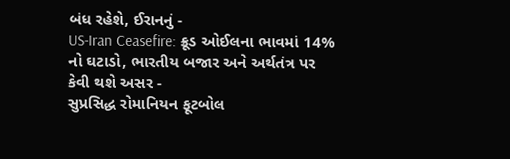બંધ રહેશે, ઈરાનનું -
US-Iran Ceasefire: ક્રૂડ ઓઈલના ભાવમાં 14% નો ઘટાડો, ભારતીય બજાર અને અર્થતંત્ર પર કેવી થશે અસર -
સુપ્રસિદ્ધ રોમાનિયન ફૂટબોલ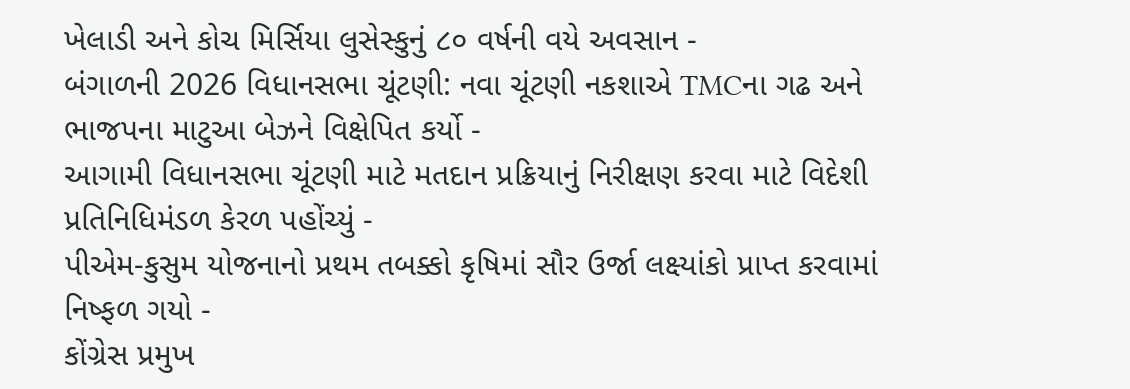ખેલાડી અને કોચ મિર્સિયા લુસેસ્કુનું ૮૦ વર્ષની વયે અવસાન -
બંગાળની 2026 વિધાનસભા ચૂંટણી: નવા ચૂંટણી નકશાએ TMCના ગઢ અને ભાજપના માટુઆ બેઝને વિક્ષેપિત કર્યો -
આગામી વિધાનસભા ચૂંટણી માટે મતદાન પ્રક્રિયાનું નિરીક્ષણ કરવા માટે વિદેશી પ્રતિનિધિમંડળ કેરળ પહોંચ્યું -
પીએમ-કુસુમ યોજનાનો પ્રથમ તબક્કો કૃષિમાં સૌર ઉર્જા લક્ષ્યાંકો પ્રાપ્ત કરવામાં નિષ્ફળ ગયો -
કોંગ્રેસ પ્રમુખ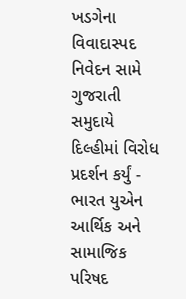ખડગેના વિવાદાસ્પદ નિવેદન સામે ગુજરાતી સમુદાયે દિલ્હીમાં વિરોધ પ્રદર્શન કર્યું -
ભારત યુએન આર્થિક અને સામાજિક પરિષદ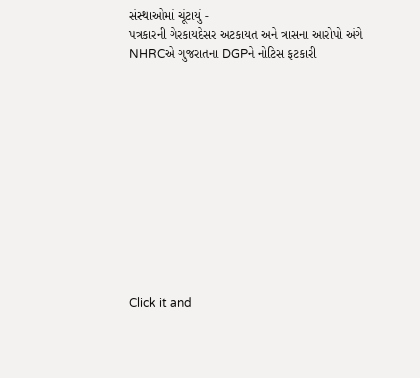સંસ્થાઓમાં ચૂંટાયું -
પત્રકારની ગેરકાયદેસર અટકાયત અને ત્રાસના આરોપો અંગે NHRCએ ગુજરાતના DGPને નોટિસ ફટકારી












Click it and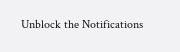Unblock the Notifications